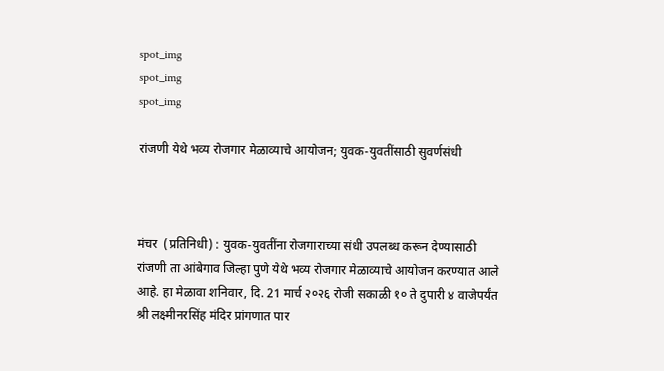spot_img
spot_img
spot_img

रांजणी येथे भव्य रोजगार मेळाव्याचे आयोजन; युवक-युवतींसाठी सुवर्णसंधी



मंचर  (प्रतिनिधी) : युवक-युवतींना रोजगाराच्या संधी उपलब्ध करून देण्यासाठी रांजणी ता आंबेगाव जिल्हा पुणे येथे भव्य रोजगार मेळाव्याचे आयोजन करण्यात आले आहे. हा मेळावा शनिवार, दि. 21 मार्च २०२६ रोजी सकाळी १० ते दुपारी ४ वाजेपर्यंत श्री लक्ष्मीनरसिंह मंदिर प्रांगणात पार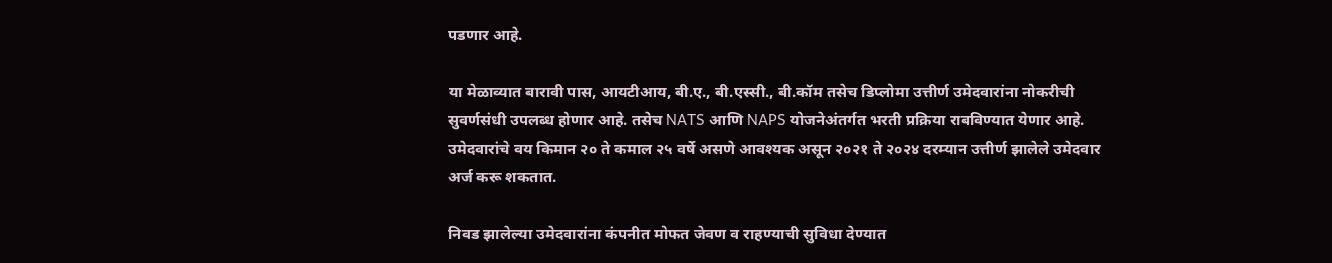पडणार आहे.

या मेळाव्यात बारावी पास, आयटीआय, बी.ए., बी.एस्सी., बी.कॉम तसेच डिप्लोमा उत्तीर्ण उमेदवारांना नोकरीची सुवर्णसंधी उपलब्ध होणार आहे. तसेच NATS आणि NAPS योजनेअंतर्गत भरती प्रक्रिया राबविण्यात येणार आहे.
उमेदवारांचे वय किमान २० ते कमाल २५ वर्षे असणे आवश्यक असून २०२१ ते २०२४ दरम्यान उत्तीर्ण झालेले उमेदवार अर्ज करू शकतात.

निवड झालेल्या उमेदवारांना कंपनीत मोफत जेवण व राहण्याची सुविधा देण्यात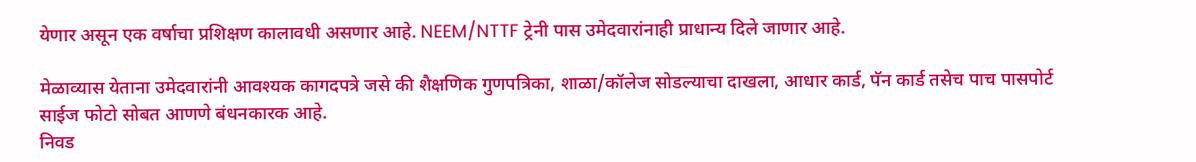येणार असून एक वर्षाचा प्रशिक्षण कालावधी असणार आहे. NEEM/NTTF ट्रेनी पास उमेदवारांनाही प्राधान्य दिले जाणार आहे.

मेळाव्यास येताना उमेदवारांनी आवश्यक कागदपत्रे जसे की शैक्षणिक गुणपत्रिका, शाळा/कॉलेज सोडल्याचा दाखला, आधार कार्ड, पॅन कार्ड तसेच पाच पासपोर्ट साईज फोटो सोबत आणणे बंधनकारक आहे.
निवड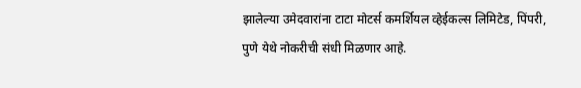झालेल्या उमेदवारांना टाटा मोटर्स कमर्शियल व्हेईकल्स लिमिटेड, पिंपरी, पुणे येथे नोकरीची संधी मिळणार आहे.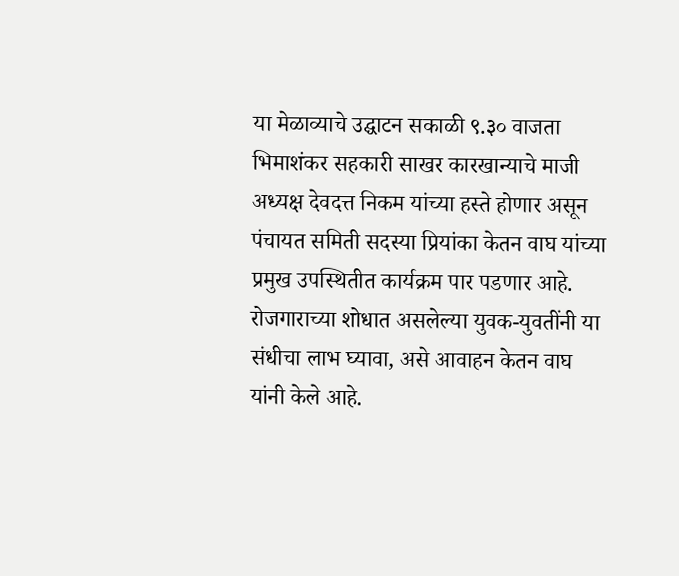या मेळाव्याचे उद्घाटन सकाळी ९.३० वाजता भिमाशंकर सहकारी साखर कारखान्याचे माजी अध्यक्ष देवदत्त निकम यांच्या हस्ते होणार असून पंचायत समिती सदस्या प्रियांका केतन वाघ यांच्या प्रमुख उपस्थितीत कार्यक्रम पार पडणार आहे.
रोजगाराच्या शोधात असलेल्या युवक-युवतींनी या संधीचा लाभ घ्यावा, असे आवाहन केतन वाघ यांनी केले आहे.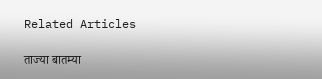Related Articles

ताज्या बातम्या